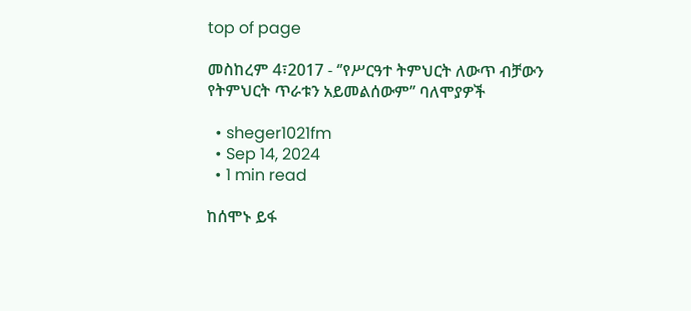top of page

መስከረም 4፣2017 - ‘’የሥርዓተ ትምህርት ለውጥ ብቻውን የትምህርት ጥራቱን አይመልሰውም’’ ባለሞያዎች

  • sheger1021fm
  • Sep 14, 2024
  • 1 min read

ከሰሞኑ ይፋ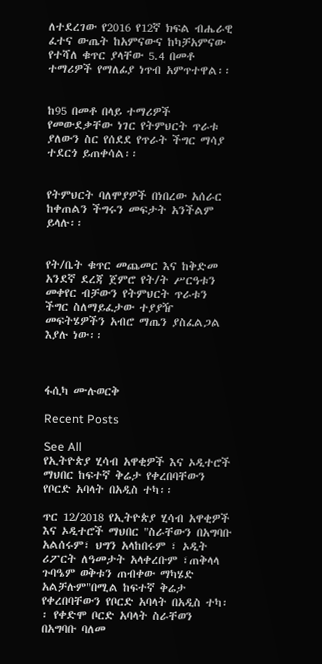ለተደረገው የ2016 የ12ኛ ክፍል ብሔራዊ ፈተና ውጤት ከአምናውና ከካቻአምናው የተሻለ ቁጥር ያላቸው 5.4 በመቶ ተማሪዎች የማለፊያ ነጥብ አምጥተዋል፡፡


ከ95 በመቶ በላይ ተማሪዎች የመውደቃቸው ነገር የትምህርት ጥራቱ ያለውን ስር የሰደደ የጥራት ችግር ማሳያ ተደርጎ ይጠቀሳል፡፡


የትምህርት ባለሞያዎች በነበረው አሰራር ከቀጠልን ችግሩን መፍታት አንችልም ይላሉ፡፡


የት/ቤት ቁጥር መጨመር እና ከቅድመ አንደኛ ደረጃ ጀምሮ የት/ት ሥርዓቱን መቀየር ብቻውን የትምህርት ጥራቱን ችግር ስለማይፈታው ተያያዥ መፍትሄዎችን አብሮ ማጤን ያስፈልጋል እያሉ ነው፡፡



ፋሲካ ሙሉወርቅ

Recent Posts

See All
የኢትዮጵያ ሂሳብ አዋቂዎች እና ኦዲተሮች ማህበር ከፍተኛ ቅሬታ የቀረበባቸውን የቦርድ አባላት በአዲስ ተካ፡፡

ጥር 12/2018 የኢትዮጵያ ሂሳብ አዋቂዎች እና ኦዲተሮች ማህበር "ስራቸውን በአግባቡ አልሰሩም፣ ህግን አላከበሩም ፣ ኦዲት ሪፖርት ለዓመታት አላቀረቡም ፣ጠቅላላ ጉባዔም ወቅቱን ጠብቀው ማካሄድ አልቻሉም"በሚል ከፍተኛ ቅሬታ የቀረበባቸውን የቦርድ አባላት በአዲስ ተካ፡፡ የቀድሞ ቦርድ አባላት ስራቸወን በአግባቡ ባለመ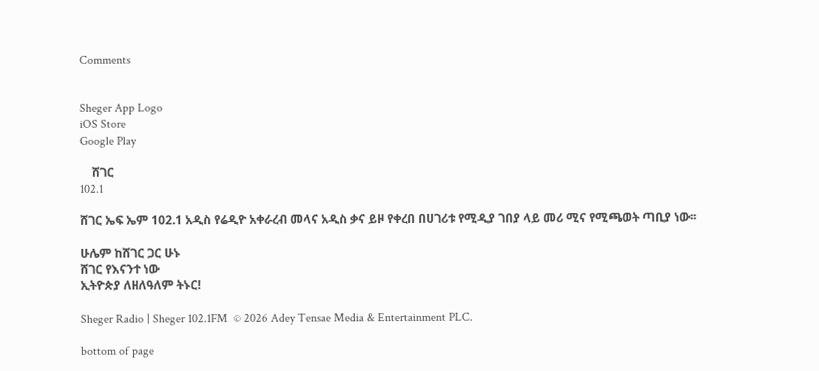Comments


Sheger App Logo
iOS Store
Google Play

    ሸገር
102.1

ሸገር ኤፍ ኤም 102.1 አዲስ የሬዲዮ አቀራረብ መላና አዲስ ቃና ይዞ የቀረበ በሀገሪቱ የሚዲያ ገበያ ላይ መሪ ሚና የሚጫወት ጣቢያ ነው፡፡

ሁሌም ከሸገር ጋር ሁኑ
ሸገር የእናንተ ነው
ኢትዮጵያ ለዘለዓለም ትኑር!

Sheger Radio | Sheger 102.1FM  © 2026 Adey Tensae Media & Entertainment PLC.

bottom of page